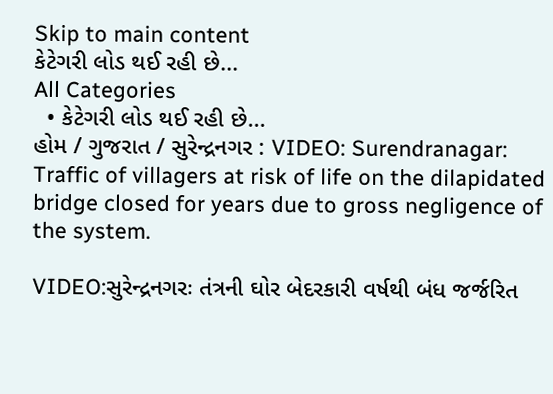Skip to main content
કેટેગરી લોડ થઈ રહી છે...
All Categories
  • કેટેગરી લોડ થઈ રહી છે...
હોમ / ગુજરાત / સુરેન્દ્રનગર : VIDEO: Surendranagar: Traffic of villagers at risk of life on the dilapidated bridge closed for years due to gross negligence of the system.

VIDEO:સુરેન્દ્રનગરઃ તંત્રની ઘોર બેદરકારી વર્ષથી બંધ જર્જરિત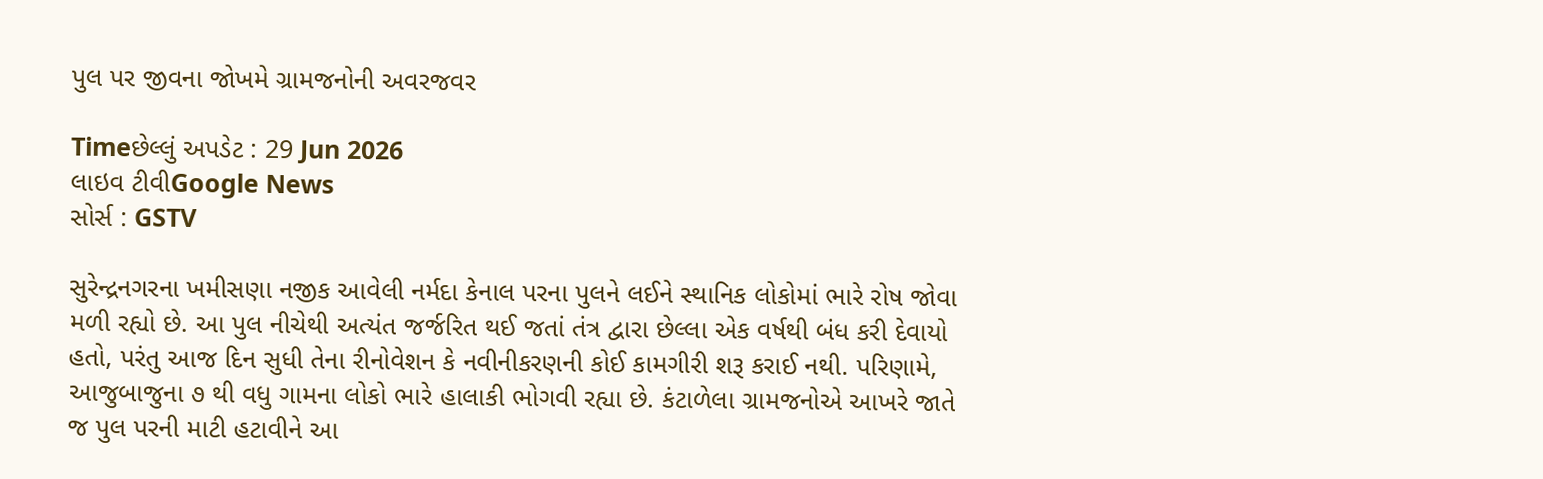પુલ પર જીવના જોખમે ગ્રામજનોની અવરજવર

Timeછેલ્લું અપડેટ : 29 Jun 2026
લાઇવ ટીવીGoogle News
સોર્સ : GSTV

સુરેન્દ્રનગરના ખમીસણા નજીક આવેલી નર્મદા કેનાલ પરના પુલને લઈને સ્થાનિક લોકોમાં ભારે રોષ જોવા મળી રહ્યો છે. આ પુલ નીચેથી અત્યંત જર્જરિત થઈ જતાં તંત્ર દ્વારા છેલ્લા એક વર્ષથી બંધ કરી દેવાયો હતો, પરંતુ આજ દિન સુધી તેના રીનોવેશન કે નવીનીકરણની કોઈ કામગીરી શરૂ કરાઈ નથી. પરિણામે, આજુબાજુના ૭ થી વધુ ગામના લોકો ભારે હાલાકી ભોગવી રહ્યા છે. કંટાળેલા ગ્રામજનોએ આખરે જાતે જ પુલ પરની માટી હટાવીને આ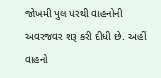જોખમી પુલ પરથી વાહનોની અવરજવર શરૂ કરી દીધી છે. અહીં વાહનો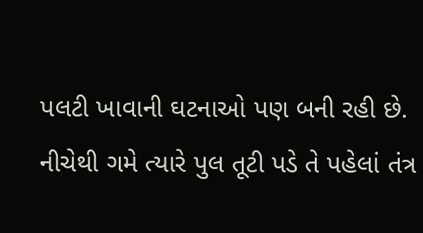પલટી ખાવાની ઘટનાઓ પણ બની રહી છે. નીચેથી ગમે ત્યારે પુલ તૂટી પડે તે પહેલાં તંત્ર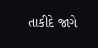તાકીદે જાગે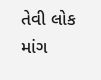તેવી લોક માંગ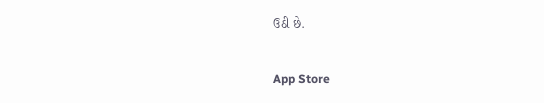ઉઠી છે.

App Store